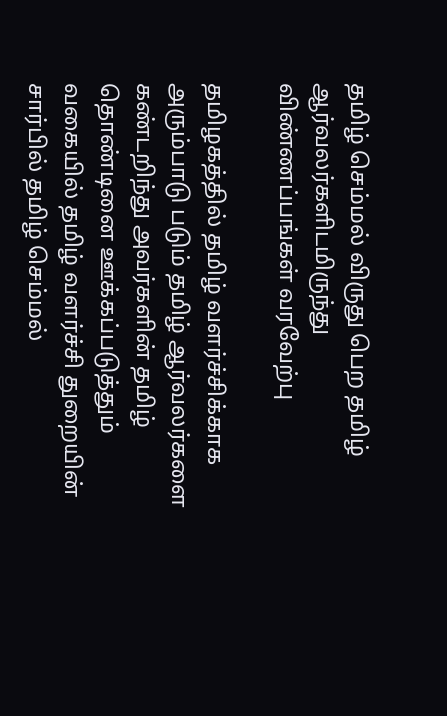தமிழ் செம்மல் விருது பெற தமிழ் ஆர்வலர்களிடமிருந்து விண்ணப்பங்கள் வரவேற்பு

தமிழகத்தில் தமிழ் வளர்ச்சிக்காக அரும்பாடு படும் தமிழ் ஆர்வலர்களை கண்டறிந்து அவர்களின் தமிழ் தொண்டினை ஊக்கப்படுத்தும் வகையில் தமிழ் வளர்ச்சி துறையின் சார்பில் தமிழ் செம்மல்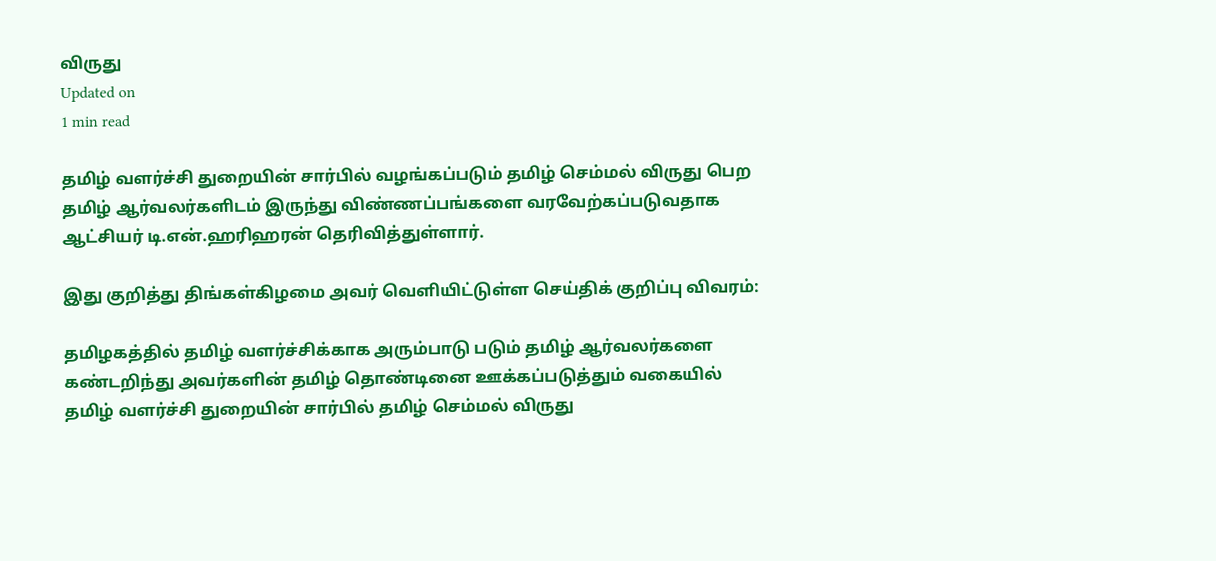விருது
Updated on
1 min read

தமிழ் வளர்ச்சி துறையின் சார்பில் வழங்கப்படும் தமிழ் செம்மல் விருது பெற தமிழ் ஆர்வலர்களிடம் இருந்து விண்ணப்பங்களை வரவேற்கப்படுவதாக ஆட்சியர் டி.என்.ஹரிஹரன் தெரிவித்துள்ளார்.

இது குறித்து திங்கள்கிழமை அவர் வெளியிட்டுள்ள செய்திக் குறிப்பு விவரம்:

தமிழகத்தில் தமிழ் வளர்ச்சிக்காக அரும்பாடு படும் தமிழ் ஆர்வலர்களை கண்டறிந்து அவர்களின் தமிழ் தொண்டினை ஊக்கப்படுத்தும் வகையில் தமிழ் வளர்ச்சி துறையின் சார்பில் தமிழ் செம்மல் விருது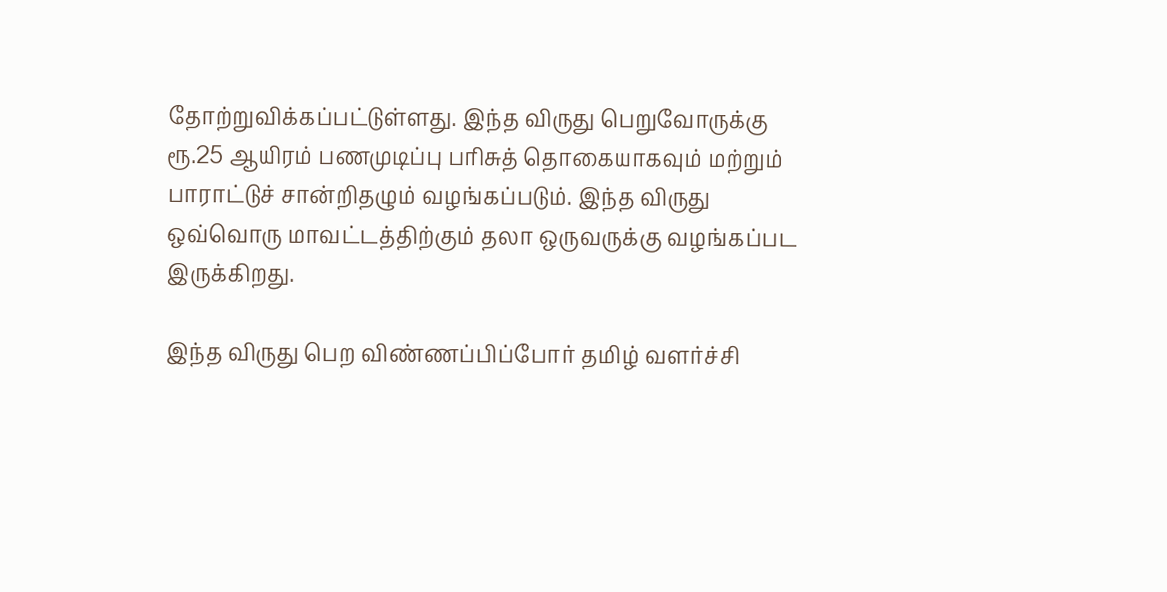தோற்றுவிக்கப்பட்டுள்ளது. இந்த விருது பெறுவோருக்கு ரூ.25 ஆயிரம் பணமுடிப்பு பரிசுத் தொகையாகவும் மற்றும் பாராட்டுச் சான்றிதழும் வழங்கப்படும். இந்த விருது ஒவ்வொரு மாவட்டத்திற்கும் தலா ஒருவருக்கு வழங்கப்பட இருக்கிறது.

இந்த விருது பெற விண்ணப்பிப்போர் தமிழ் வளர்ச்சி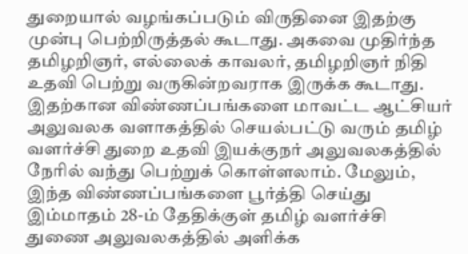துறையால் வழங்கப்படும் விருதினை இதற்கு முன்பு பெற்றிருத்தல் கூடாது. அகவை முதிர்ந்த தமிழறிஞர், எல்லைக் காவலர், தமிழறிஞர் நிதி உதவி பெற்று வருகின்றவராக இருக்க கூடாது. இதற்கான விண்ணப்பங்களை மாவட்ட ஆட்சியர் அலுவலக வளாகத்தில் செயல்பட்டு வரும் தமிழ் வளர்ச்சி துறை உதவி இயக்குநர் அலுவலகத்தில் நேரில் வந்து பெற்றுக் கொள்ளலாம். மேலும், இந்த விண்ணப்பங்களை பூர்த்தி செய்து இம்மாதம் 28-ம் தேதிக்குள் தமிழ் வளர்ச்சி துணை அலுவலகத்தில் அளிக்க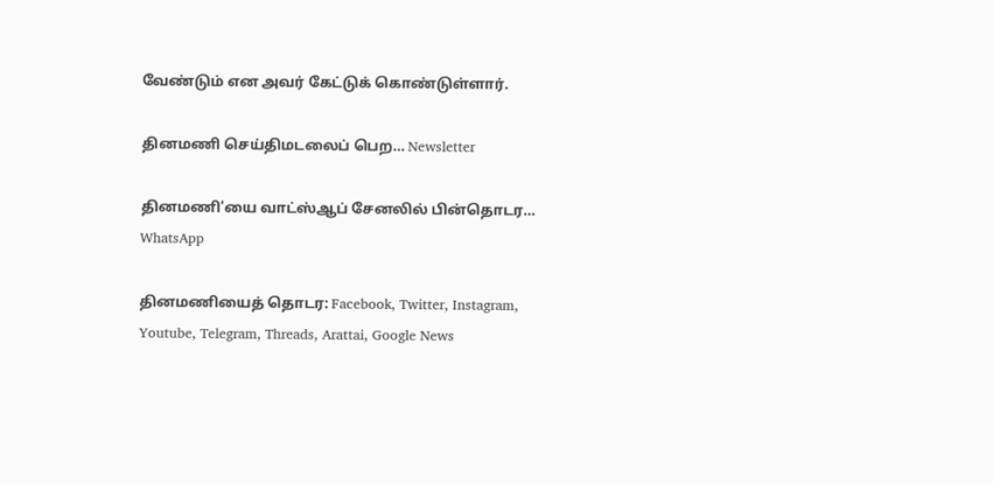வேண்டும் என அவர் கேட்டுக் கொண்டுள்ளார்.

தினமணி செய்திமடலைப் பெற... Newsletter

தினமணி'யை வாட்ஸ்ஆப் சேனலில் பின்தொடர... WhatsApp

தினமணியைத் தொடர: Facebook, Twitter, Instagram, Youtube, Telegram, Threads, Arattai, Google News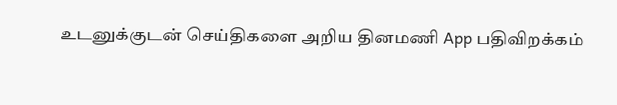உடனுக்குடன் செய்திகளை அறிய தினமணி App பதிவிறக்கம்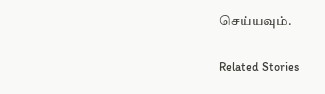செய்யவும்.

Related Stories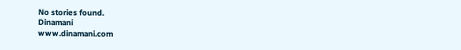No stories found.
Dinamani
www.dinamani.com